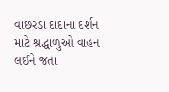વાછરડા દાદાના દર્શન માટે શ્રદ્ધાળુઓ વાહન લઈને જતા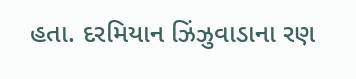હતા. દરમિયાન ઝિંઝુવાડાના રણ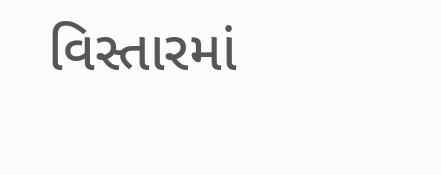વિસ્તારમાં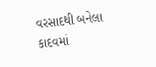વરસાદથી બનેલા કાદવમાં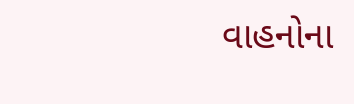વાહનોના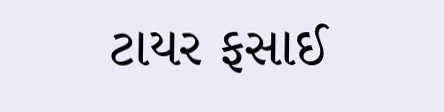ટાયર ફસાઈ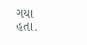ગયા હતા.